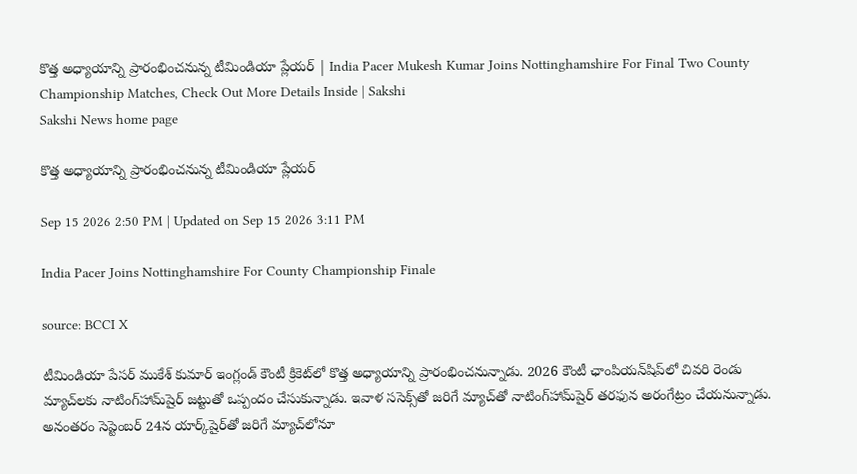కొత్త అధ్యాయాన్ని ప్రారంభించనున్న టీమిండియా ప్లేయర్‌ | India Pacer Mukesh Kumar Joins Nottinghamshire For Final Two County Championship Matches, Check Out More Details Inside | Sakshi
Sakshi News home page

కొత్త అధ్యాయాన్ని ప్రారంభించనున్న టీమిండియా ప్లేయర్‌

Sep 15 2026 2:50 PM | Updated on Sep 15 2026 3:11 PM

India Pacer Joins Nottinghamshire For County Championship Finale

source: BCCI X

టీమిండియా పేసర్‌ ముకేశ్ కుమార్ ఇంగ్లండ్ కౌంటీ క్రికెట్‌లో కొత్త అధ్యాయాన్ని ప్రారంభించనున్నాడు. 2026 కౌంటీ ఛాంపియన్‌షిప్‌లో చివరి రెండు మ్యాచ్‌లకు నాటింగ్‌హామ్‌షైర్ జట్టుతో ఒప్పందం చేసుకున్నాడు. ఇవాళ ససెక్స్‌తో జరిగే మ్యాచ్‌తో నాటింగ్‌హామ్‌షైర్ తరఫున అరంగేట్రం చేయనున్నాడు. అనంతరం సెప్టెంబర్ 24న యార్క్‌షైర్‌తో జరిగే మ్యాచ్‌లోనూ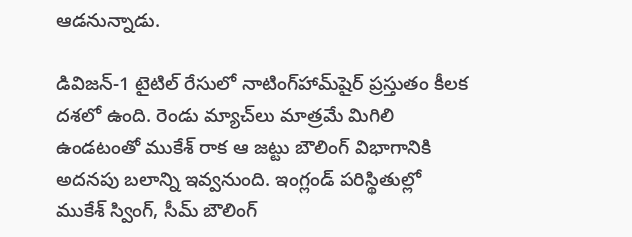ఆడనున్నాడు.

డివిజన్-1 టైటిల్ రేసులో నాటింగ్‌హామ్‌షైర్ ప్రస్తుతం కీలక దశలో ఉంది. రెండు మ్యాచ్‌లు మాత్రమే మిగిలి ఉండటంతో ముకేశ్ రాక ఆ జట్టు బౌలింగ్ విభాగానికి అదనపు బలాన్ని ఇవ్వనుంది. ఇంగ్లండ్ పరిస్థితుల్లో ముకేశ్‌ స్వింగ్, సీమ్ బౌలింగ్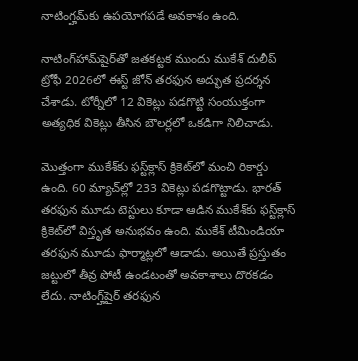నాటింగ్హమ్‌కు ఉపయోగపడే అవకాశం ఉంది.

నాటింగ్‌హామ్‌షైర్‌తో జతకట్టక ముందు ముకేశ్ దులీప్ ట్రోఫీ 2026లో ఈస్ట్ జోన్ తరఫున అద్భుత ప్రదర్శన చేశాడు. టోర్నీలో 12 వికెట్లు పడగొట్టి సంయుక్తంగా అత్యధిక వికెట్లు తీసిన బౌలర్లలో ఒకడిగా నిలిచాడు.

మొత్తంగా ముకేశ్‌కు ఫస్ట్‌క్లాస్ క్రికెట్‌లో మంచి రికార్డు ఉంది. 60 మ్యాచ్‌ల్లో 233 వికెట్లు పడగొట్టాడు. భారత్ తరఫున మూడు టెస్టులు కూడా ఆడిన ముకేశ్‌కు ఫస్ట్‌క్లాస్ క్రికెట్‌లో విస్తృత అనుభవం ఉంది. ముకేశ్‌ టీమిండియా తరఫున మూడు ఫార్మాట్లలో ఆడాడు. అయితే ప్రస్తుతం జట్టులో తీవ్ర పోటీ ఉండటంతో అవకాశాలు దొరకడం లేదు. నాటింగ్హ్‌షైర్‌ తరఫున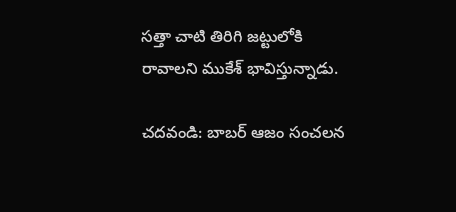సత్తా చాటి తిరిగి జట్టులోకి రావాలని ముకేశ్‌ భావిస్తున్నాడు.

చదవండి: బాబర్‌ ఆజం సంచలన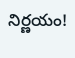నిర్ణయం!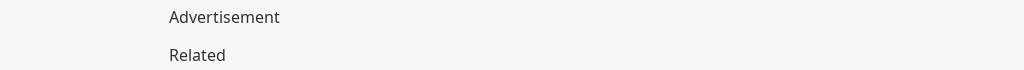Advertisement

Related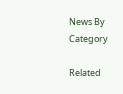News By Category

Related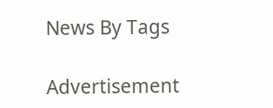News By Tags

Advertisement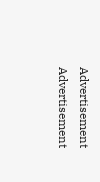Advertisement
Advertisement